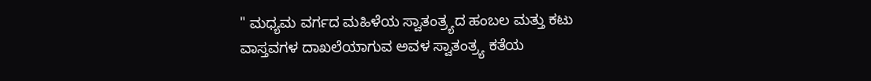" ಮಧ್ಯಮ ವರ್ಗದ ಮಹಿಳೆಯ ಸ್ವಾತಂತ್ರ್ಯದ ಹಂಬಲ ಮತ್ತು ಕಟು
ವಾಸ್ತವಗಳ ದಾಖಲೆಯಾಗುವ ಅವಳ ಸ್ವಾತಂತ್ರ್ಯ ಕತೆಯ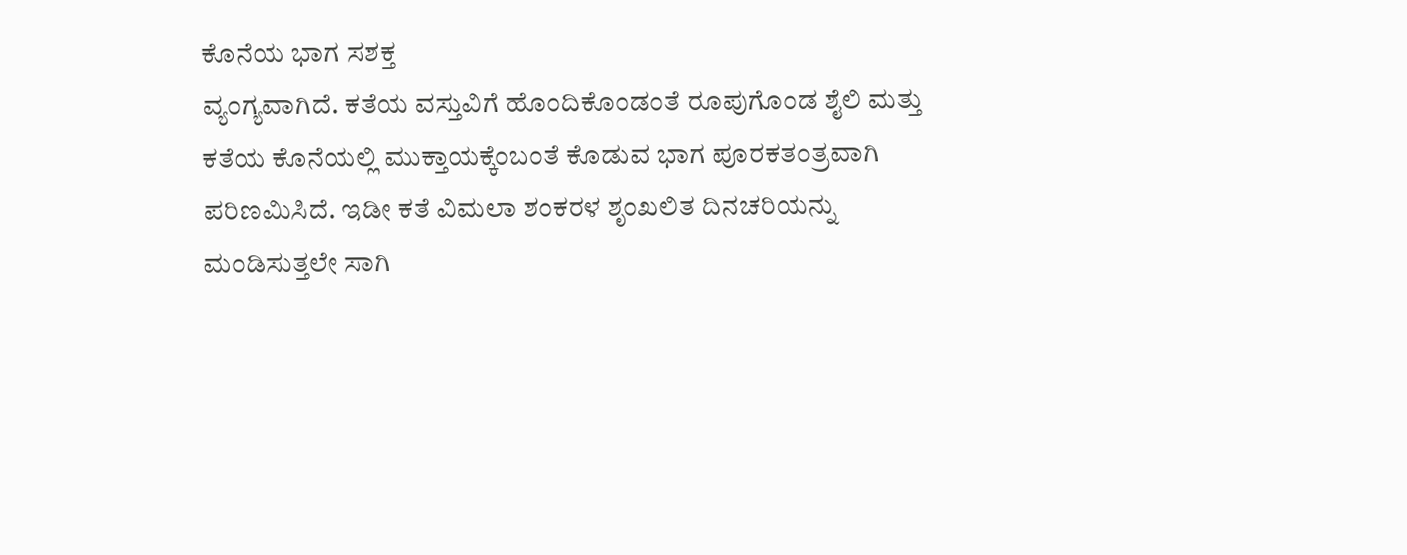ಕೊನೆಯ ಭಾಗ ಸಶಕ್ತ
ವ್ಯಂಗ್ಯವಾಗಿದೆ. ಕತೆಯ ವಸ್ತುವಿಗೆ ಹೊಂದಿಕೊಂಡಂತೆ ರೂಪುಗೊಂಡ ಶೈಲಿ ಮತ್ತು
ಕತೆಯ ಕೊನೆಯಲ್ಲಿ ಮುಕ್ತಾಯಕ್ಕೆಂಬಂತೆ ಕೊಡುವ ಭಾಗ ಪೂರಕತಂತ್ರವಾಗಿ
ಪರಿಣಮಿಸಿದೆ. ಇಡೀ ಕತೆ ವಿಮಲಾ ಶಂಕರಳ ಶೃಂಖಲಿತ ದಿನಚರಿಯನ್ನು
ಮಂಡಿಸುತ್ತಲೇ ಸಾಗಿ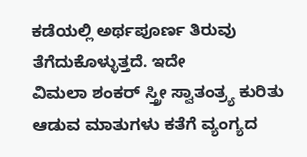ಕಡೆಯಲ್ಲಿ ಅರ್ಥಪೂರ್ಣ ತಿರುವು ತೆಗೆದುಕೊಳ್ಳುತ್ತದೆ. ಇದೇ
ವಿಮಲಾ ಶಂಕರ್ ಸ್ತ್ರೀ ಸ್ವಾತಂತ್ರ್ಯ ಕುರಿತು ಆಡುವ ಮಾತುಗಳು ಕತೆಗೆ ವ್ಯಂಗ್ಯದ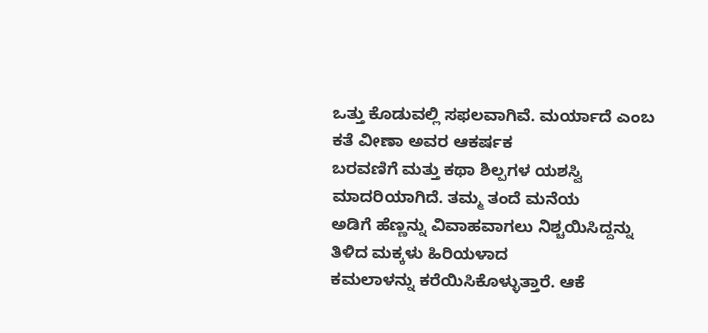ಒತ್ತು ಕೊಡುವಲ್ಲಿ ಸಫಲವಾಗಿವೆ. ಮರ್ಯಾದೆ ಎಂಬ ಕತೆ ವೀಣಾ ಅವರ ಆಕರ್ಷಕ
ಬರವಣಿಗೆ ಮತ್ತು ಕಥಾ ಶಿಲ್ಪಗಳ ಯಶಸ್ವಿ ಮಾದರಿಯಾಗಿದೆ. ತಮ್ಮ ತಂದೆ ಮನೆಯ
ಅಡಿಗೆ ಹೆಣ್ಣನ್ನು ವಿವಾಹವಾಗಲು ನಿಶ್ಚಯಿಸಿದ್ದನ್ನು ತಿಳಿದ ಮಕ್ಕಳು ಹಿರಿಯಳಾದ
ಕಮಲಾಳನ್ನು ಕರೆಯಿಸಿಕೊಳ್ಳುತ್ತಾರೆ. ಆಕೆ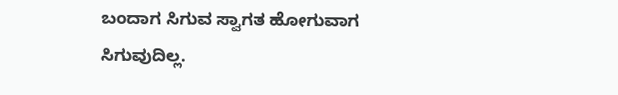ಬಂದಾಗ ಸಿಗುವ ಸ್ವಾಗತ ಹೋಗುವಾಗ
ಸಿಗುವುದಿಲ್ಲ.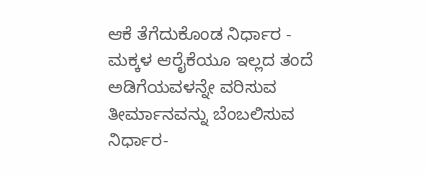ಆಕೆ ತೆಗೆದುಕೊಂಡ ನಿರ್ಧಾರ - ಮಕ್ಕಳ ಆರೈಕೆಯೂ ಇಲ್ಲದ ತಂದೆ
ಅಡಿಗೆಯವಳನ್ನೇ ವರಿಸುವ ತೀರ್ಮಾನವನ್ನು ಬೆಂಬಲಿಸುವ ನಿರ್ಧಾರ-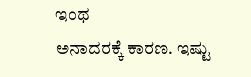ಇಂಥ
ಅನಾದರಕ್ಕೆ ಕಾರಣ. ಇಷ್ಟು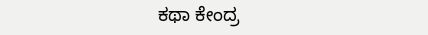ಕಥಾ ಕೇಂದ್ರ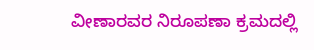ವೀಣಾರವರ ನಿರೂಪಣಾ ಕ್ರಮದಲ್ಲಿ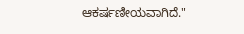ಆಕರ್ಷಣೀಯವಾಗಿದೆ."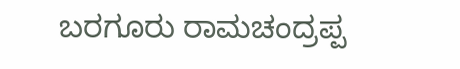ಬರಗೂರು ರಾಮಚಂದ್ರಪ್ಪ